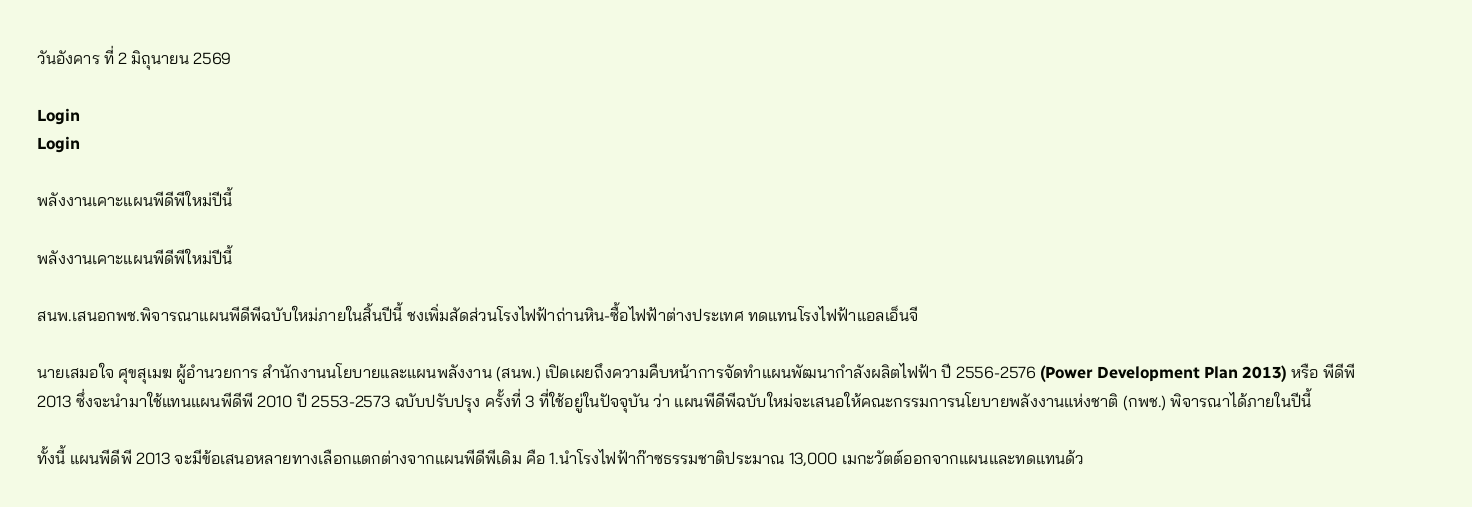วันอังคาร ที่ 2 มิถุนายน 2569

Login
Login

พลังงานเคาะแผนพีดีพีใหม่ปีนี้

พลังงานเคาะแผนพีดีพีใหม่ปีนี้

สนพ.เสนอกพช.พิจารณาแผนพีดีพีฉบับใหม่ภายในสิ้นปีนี้ ชงเพิ่มสัดส่วนโรงไฟฟ้าถ่านหิน-ซื้อไฟฟ้าต่างประเทศ ทดแทนโรงไฟฟ้าแอลเอ็นจี

นายเสมอใจ ศุขสุเมฆ ผู้อำนวยการ สำนักงานนโยบายและแผนพลังงาน (สนพ.) เปิดเผยถึงความคืบหน้าการจัดทำแผนพัฒนากำลังผลิตไฟฟ้า ปี 2556-2576 (Power Development Plan 2013) หรือ พีดีพี 2013 ซึ่งจะนำมาใช้แทนแผนพีดีพี 2010 ปี 2553-2573 ฉบับปรับปรุง ครั้งที่ 3 ที่ใช้อยู่ในปัจจุบัน ว่า แผนพีดีพีฉบับใหม่จะเสนอให้คณะกรรมการนโยบายพลังงานแห่งชาติ (กพช.) พิจารณาได้ภายในปีนี้

ทั้งนี้ แผนพีดีพี 2013 จะมีข้อเสนอหลายทางเลือกแตกต่างจากแผนพีดีพีเดิม คือ 1.นำโรงไฟฟ้าก๊าซธรรมชาติประมาณ 13,000 เมกะวัตต์ออกจากแผนและทดแทนด้ว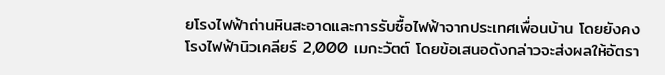ยโรงไฟฟ้าถ่านหินสะอาดและการรับซื้อไฟฟ้าจากประเทศเพื่อนบ้าน โดยยังคงโรงไฟฟ้านิวเคลียร์ 2,000 เมกะวัตต์ โดยข้อเสนอดังกล่าวจะส่งผลให้อัตรา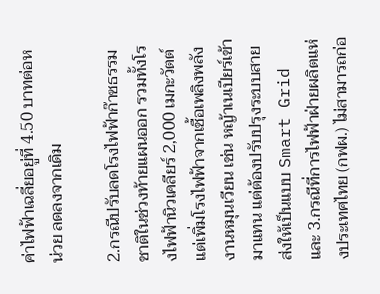ค่าไฟฟ้าเฉลี่ยอยู่ที่ 4.50 บาทต่อหน่วย ลดลงจากเดิม

2.กรณีปรับลดโรงไฟฟ้าก๊าซธรรมชาติในช่วงท้ายแผนออก รวมทั้งโรงไฟฟ้านิวเคลียร์ 2,000 เมกะวัตต์ แต่เพิ่มโรงไฟฟ้าจากเชื้อเพลิงพลังงานหมุนเวียน เช่น หญ้าเนเปียร์เข้ามาแทน แต่ต้องปรับปรุงระบบสายส่งให้เป็นแบบ Smart Grid และ 3.กรณีที่การไฟฟ้าฝ่ายผลิตแห่งประเทศไทย (กฟผ.) ไม่สามารถก่อ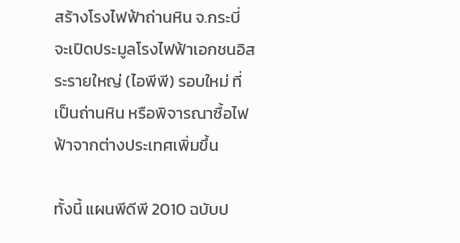สร้างโรงไฟฟ้าถ่านหิน จ.กระบี่ จะเปิดประมูลโรงไฟฟ้าเอกชนอิสระรายใหญ่ (ไอพีพี) รอบใหม่ ที่เป็นถ่านหิน หรือพิจารณาซื้อไฟฟ้าจากต่างประเทศเพิ่มขึ้น

ทั้งนี้ แผนพีดีพี 2010 ฉบับป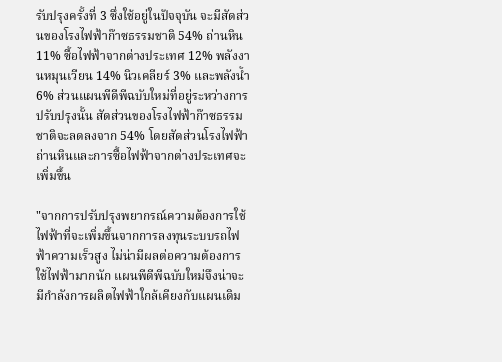รับปรุงครั้งที่ 3 ซึ่งใช้อยู่ในปัจจุบัน จะมีสัดส่วนของโรงไฟฟ้าก๊าซธรรมชาติ 54% ถ่านหิน 11% ซื้อไฟฟ้าจากต่างประเทศ 12% พลังงานหมุนเวียน 14% นิวเคลียร์ 3% และพลังน้ำ 6% ส่วนแผนพีดีพีฉบับใหม่ที่อยู่ระหว่างการปรับปรุงนั้น สัดส่วนของโรงไฟฟ้าก๊าซธรรมชาติจะลดลงจาก 54% โดยสัดส่วนโรงไฟฟ้าถ่านหินและการซื้อไฟฟ้าจากต่างประเทศจะเพิ่มขึ้น

"จากการปรับปรุงพยากรณ์ความต้องการใช้ไฟฟ้าที่จะเพิ่มขึ้นจากการลงทุนระบบรถไฟฟ้าความเร็วสูง ไม่น่ามีผลต่อความต้องการใช้ไฟฟ้ามากนัก แผนพีดีพีฉบับใหม่จึงน่าจะมีกำลังการผลิตไฟฟ้าใกล้เคียงกับแผนเดิม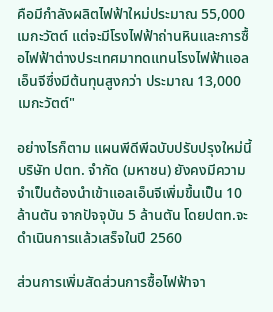คือมีกำลังผลิตไฟฟ้าใหม่ประมาณ 55,000 เมกะวัตต์ แต่จะมีโรงไฟฟ้าถ่านหินและการซื้อไฟฟ้าต่างประเทศมาทดแทนโรงไฟฟ้าแอลเอ็นจีซึ่งมีต้นทุนสูงกว่า ประมาณ 13,000 เมกะวัตต์"

อย่างไรก็ตาม แผนพีดีพีฉบับปรับปรุงใหม่นี้ บริษัท ปตท. จำกัด (มหาชน) ยังคงมีความจำเป็นต้องนำเข้าแอลเอ็นจีเพิ่มขึ้นเป็น 10 ล้านตัน จากปัจจุบัน 5 ล้านตัน โดยปตท.จะดำเนินการแล้วเสร็จในปี 2560

ส่วนการเพิ่มสัดส่วนการซื้อไฟฟ้าจา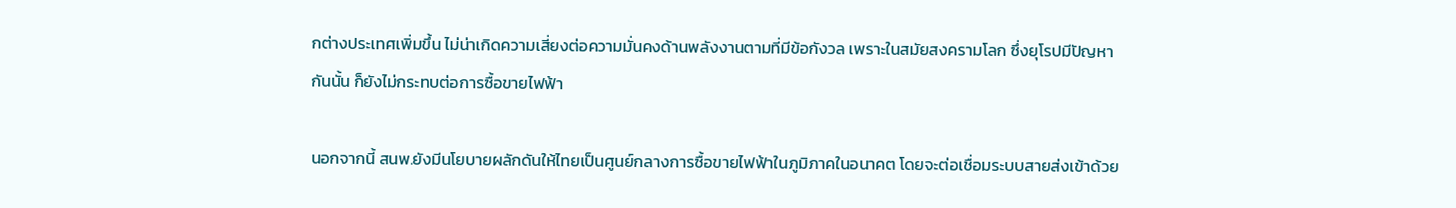กต่างประเทศเพิ่มขึ้น ไม่น่าเกิดความเสี่ยงต่อความมั่นคงด้านพลังงานตามที่มีข้อกังวล เพราะในสมัยสงครามโลก ซึ่งยุโรปมีปัญหากันนั้น ก็ยังไม่กระทบต่อการซื้อขายไฟฟ้า

นอกจากนี้ สนพ.ยังมีนโยบายผลักดันให้ไทยเป็นศูนย์กลางการซื้อขายไฟฟ้าในภูมิภาคในอนาคต โดยจะต่อเชื่อมระบบสายส่งเข้าด้วย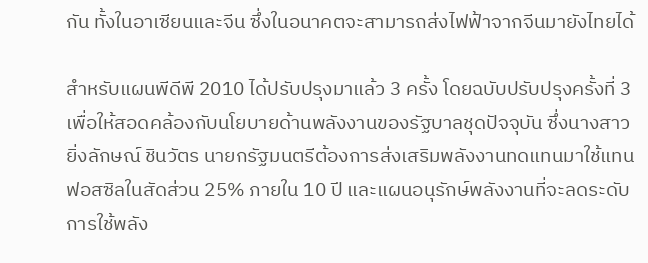กัน ทั้งในอาเซียนและจีน ซึ่งในอนาคตจะสามารถส่งไฟฟ้าจากจีนมายังไทยได้

สำหรับแผนพีดีพี 2010 ได้ปรับปรุงมาแล้ว 3 ครั้ง โดยฉบับปรับปรุงครั้งที่ 3 เพื่อให้สอดคล้องกับนโยบายด้านพลังงานของรัฐบาลชุดปัจจุบัน ซึ่งนางสาวยิ่งลักษณ์ ชินวัตร นายกรัฐมนตรีต้องการส่งเสริมพลังงานทดแทนมาใช้แทนฟอสซิลในสัดส่วน 25% ภายใน 10 ปี และแผนอนุรักษ์พลังงานที่จะลดระดับการใช้พลัง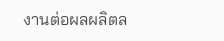งานต่อผลผลิตล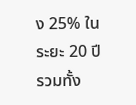ง 25% ในระยะ 20 ปี รวมทั้ง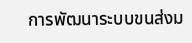การพัฒนาระบบขนส่งม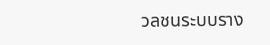วลชนระบบราง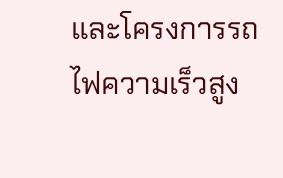และโครงการรถไฟความเร็วสูง